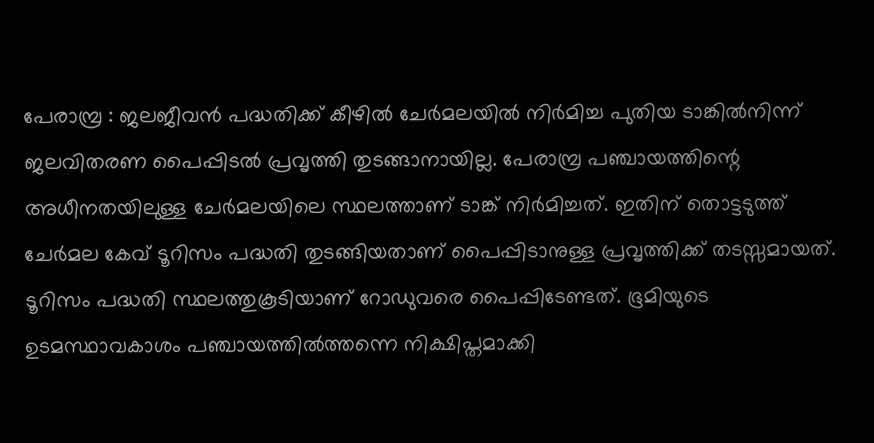പേരാമ്പ്ര : ജലജീവൻ പദ്ധതിക്ക് കീഴിൽ ചേർമലയിൽ നിർമിച്ച പുതിയ ടാങ്കിൽനിന്ന് ജലവിതരണ പൈപ്പിടൽ പ്രവൃത്തി തുടങ്ങാനായില്ല. പേരാമ്പ്ര പഞ്ചായത്തിന്റെ അധീനതയിലുള്ള ചേർമലയിലെ സ്ഥലത്താണ് ടാങ്ക് നിർമിച്ചത്. ഇതിന് തൊട്ടടുത്ത് ചേർമല കേവ് ടൂറിസം പദ്ധതി തുടങ്ങിയതാണ് പൈപ്പിടാനുള്ള പ്രവൃത്തിക്ക് തടസ്സമായത്. ടൂറിസം പദ്ധതി സ്ഥലത്തുകൂടിയാണ് റോഡുവരെ പൈപ്പിടേണ്ടത്. ഭൂമിയുടെ ഉടമസ്ഥാവകാശം പഞ്ചായത്തിൽത്തന്നെ നിക്ഷിപ്തമാക്കി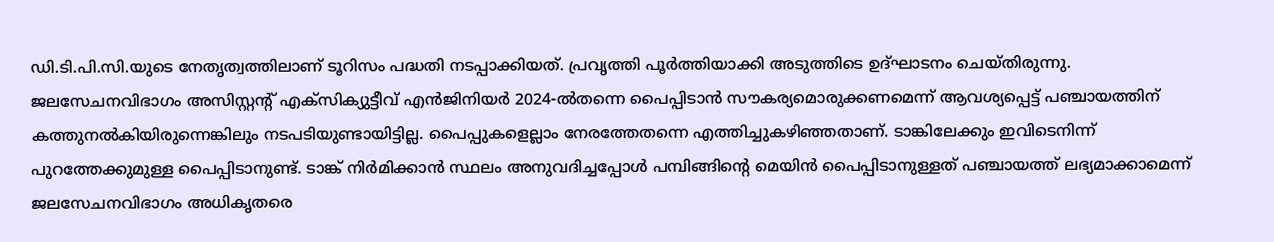ഡി.ടി.പി.സി.യുടെ നേതൃത്വത്തിലാണ് ടൂറിസം പദ്ധതി നടപ്പാക്കിയത്. പ്രവൃത്തി പൂർത്തിയാക്കി അടുത്തിടെ ഉദ്ഘാടനം ചെയ്തിരുന്നു.
ജലസേചനവിഭാഗം അസിസ്റ്റന്റ് എക്സിക്യുട്ടീവ് എൻജിനിയർ 2024-ൽതന്നെ പൈപ്പിടാൻ സൗകര്യമൊരുക്കണമെന്ന് ആവശ്യപ്പെട്ട് പഞ്ചായത്തിന് കത്തുനൽകിയിരുന്നെങ്കിലും നടപടിയുണ്ടായിട്ടില്ല. പൈപ്പുകളെല്ലാം നേരത്തേതന്നെ എത്തിച്ചുകഴിഞ്ഞതാണ്. ടാങ്കിലേക്കും ഇവിടെനിന്ന് പുറത്തേക്കുമുള്ള പൈപ്പിടാനുണ്ട്. ടാങ്ക് നിർമിക്കാൻ സ്ഥലം അനുവദിച്ചപ്പോൾ പമ്പിങ്ങിന്റെ മെയിൻ പൈപ്പിടാനുള്ളത് പഞ്ചായത്ത് ലഭ്യമാക്കാമെന്ന് ജലസേചനവിഭാഗം അധികൃതരെ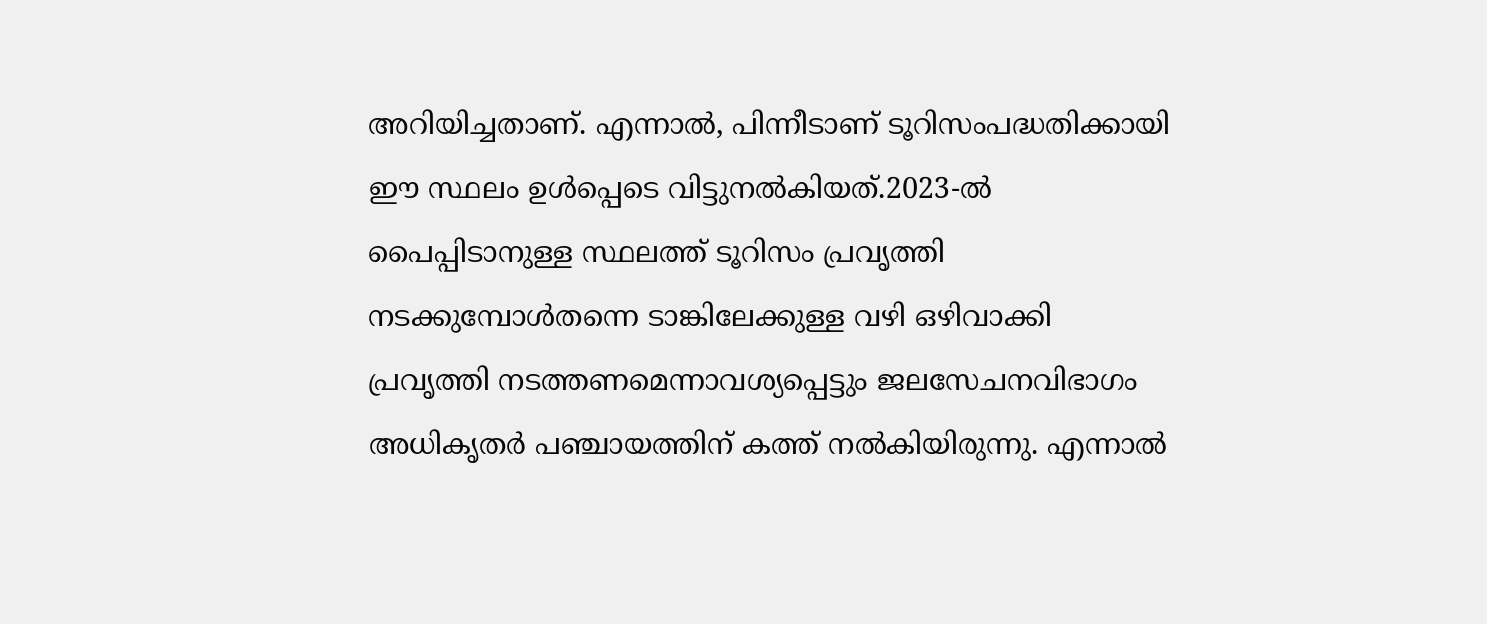അറിയിച്ചതാണ്. എന്നാൽ, പിന്നീടാണ് ടൂറിസംപദ്ധതിക്കായി ഈ സ്ഥലം ഉൾപ്പെടെ വിട്ടുനൽകിയത്.2023-ൽ പൈപ്പിടാനുള്ള സ്ഥലത്ത് ടൂറിസം പ്രവൃത്തി നടക്കുമ്പോൾതന്നെ ടാങ്കിലേക്കുള്ള വഴി ഒഴിവാക്കി പ്രവൃത്തി നടത്തണമെന്നാവശ്യപ്പെട്ടും ജലസേചനവിഭാഗം അധികൃതർ പഞ്ചായത്തിന് കത്ത് നൽകിയിരുന്നു. എന്നാൽ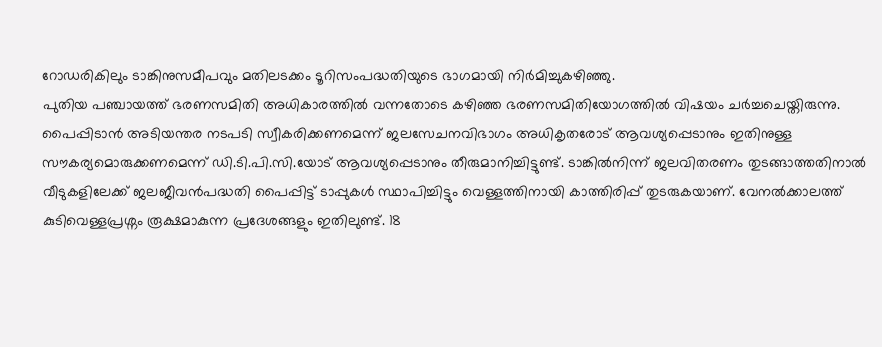റോഡരികിലും ടാങ്കിനുസമീപവും മതിലടക്കം ടൂറിസംപദ്ധതിയുടെ ഭാഗമായി നിർമിച്ചുകഴിഞ്ഞു.
പുതിയ പഞ്ചായത്ത് ഭരണസമിതി അധികാരത്തിൽ വന്നതോടെ കഴിഞ്ഞ ഭരണസമിതിയോഗത്തിൽ വിഷയം ചർച്ചചെയ്തിരുന്നു. പൈപ്പിടാൻ അടിയന്തര നടപടി സ്വീകരിക്കണമെന്ന് ജലസേചനവിഭാഗം അധികൃതരോട് ആവശ്യപ്പെടാനും ഇതിനുള്ള സൗകര്യമൊരുക്കണമെന്ന് ഡി.ടി.പി.സി.യോട് ആവശ്യപ്പെടാനും തീരുമാനിച്ചിട്ടുണ്ട്. ടാങ്കിൽനിന്ന് ജലവിതരണം തുടങ്ങാത്തതിനാൽ വീടുകളിലേക്ക് ജലജീവൻപദ്ധതി പൈപ്പിട്ട് ടാപ്പുകൾ സ്ഥാപിച്ചിട്ടും വെള്ളത്തിനായി കാത്തിരിപ്പ് തുടരുകയാണ്. വേനൽക്കാലത്ത് കുടിവെള്ളപ്രശ്നം രൂക്ഷമാകുന്ന പ്രദേശങ്ങളും ഇതിലുണ്ട്. 18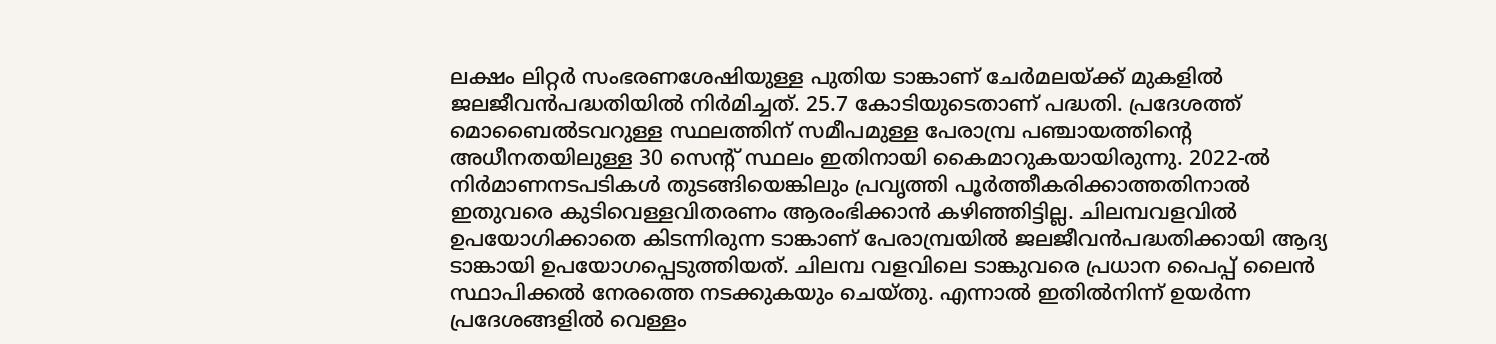ലക്ഷം ലിറ്റർ സംഭരണശേഷിയുള്ള പുതിയ ടാങ്കാണ് ചേർമലയ്ക്ക് മുകളിൽ ജലജീവൻപദ്ധതിയിൽ നിർമിച്ചത്. 25.7 കോടിയുടെതാണ് പദ്ധതി. പ്രദേശത്ത് മൊബൈൽടവറുള്ള സ്ഥലത്തിന് സമീപമുള്ള പേരാമ്പ്ര പഞ്ചായത്തിന്റെ അധീനതയിലുള്ള 30 സെന്റ് സ്ഥലം ഇതിനായി കൈമാറുകയായിരുന്നു. 2022-ൽ നിർമാണനടപടികൾ തുടങ്ങിയെങ്കിലും പ്രവൃത്തി പൂർത്തീകരിക്കാത്തതിനാൽ ഇതുവരെ കുടിവെള്ളവിതരണം ആരംഭിക്കാൻ കഴിഞ്ഞിട്ടില്ല. ചിലമ്പവളവിൽ ഉപയോഗിക്കാതെ കിടന്നിരുന്ന ടാങ്കാണ് പേരാമ്പ്രയിൽ ജലജീവൻപദ്ധതിക്കായി ആദ്യ ടാങ്കായി ഉപയോഗപ്പെടുത്തിയത്. ചിലമ്പ വളവിലെ ടാങ്കുവരെ പ്രധാന പൈപ്പ് ലൈൻ സ്ഥാപിക്കൽ നേരത്തെ നടക്കുകയും ചെയ്തു. എന്നാൽ ഇതിൽനിന്ന് ഉയർന്ന പ്രദേശങ്ങളിൽ വെള്ളം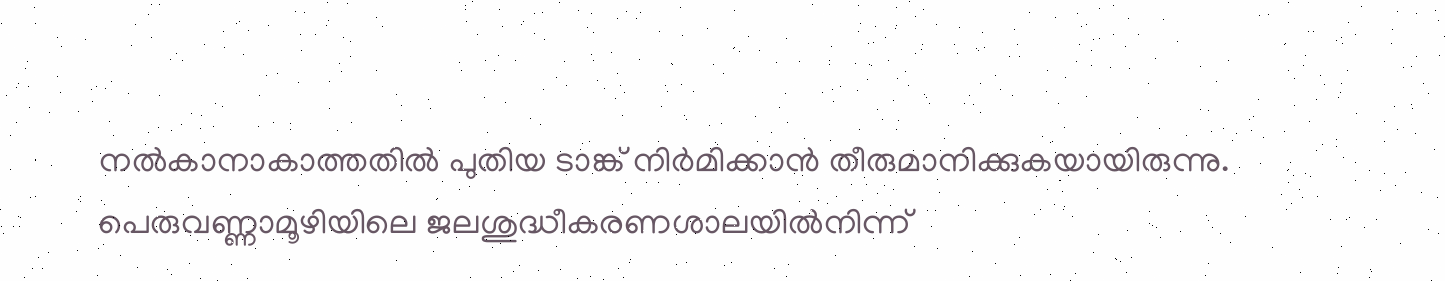നൽകാനാകാത്തതിൽ പുതിയ ടാങ്ക് നിർമിക്കാൻ തീരുമാനിക്കുകയായിരുന്നു. പെരുവണ്ണാമൂഴിയിലെ ജലശുദ്ധീകരണശാലയിൽനിന്ന്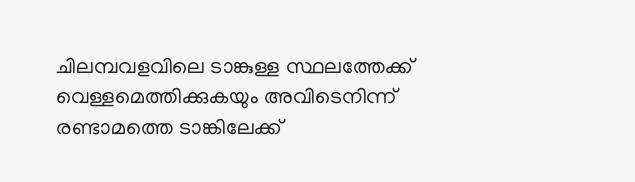ചിലമ്പവളവിലെ ടാങ്കുള്ള സ്ഥലത്തേക്ക് വെള്ളമെത്തിക്കുകയും അവിടെനിന്ന് രണ്ടാമത്തെ ടാങ്കിലേക്ക്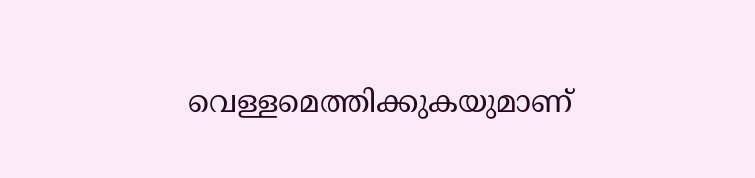വെള്ളമെത്തിക്കുകയുമാണ്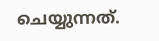ചെയ്യുന്നത്.